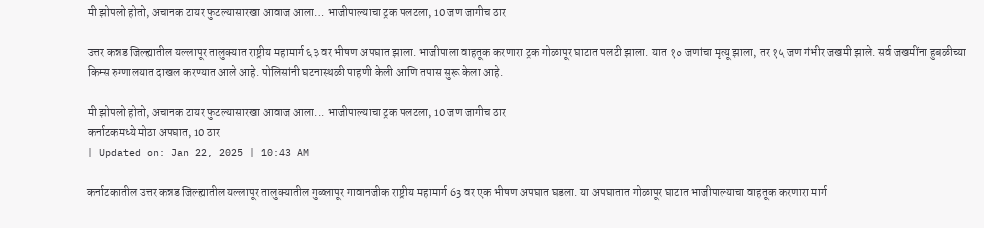मी झोपलो होतो, अचानक टायर फुटल्यासारखा आवाज आला… भाजीपाल्याचा ट्रक पलटला, 10 जण जागीच ठार

उत्तर कन्नड जिल्ह्यातील यल्लापूर तालुक्यात राष्ट्रीय महामार्ग ६३ वर भीषण अपघात झाला. भाजीपाला वाहतूक करणारा ट्रक गोळापूर घाटात पलटी झाला. यात १० जणांचा मृत्यू झाला, तर १५ जण गंभीर जखमी झाले. सर्व जखमींना हुबळीच्या किम्स रुग्णालयात दाखल करण्यात आले आहे. पोलिसांनी घटनास्थळी पाहणी केली आणि तपास सुरू केला आहे.

मी झोपलो होतो, अचानक टायर फुटल्यासारखा आवाज आला... भाजीपाल्याचा ट्रक पलटला, 10 जण जागीच ठार
कर्नाटकमध्ये मोठा अपघात, 10 ठार
| Updated on: Jan 22, 2025 | 10:43 AM

कर्नाटकातील उत्तर कन्नड जिल्ह्यातील यल्लापूर तालुक्यातील गुळ्लापूर गावानजीक राष्ट्रीय महामार्ग 63 वर एक भीषण अपघात घडला. या अपघातात गोळापूर घाटात भाजीपाल्याचा वाहतूक करणारा मार्ग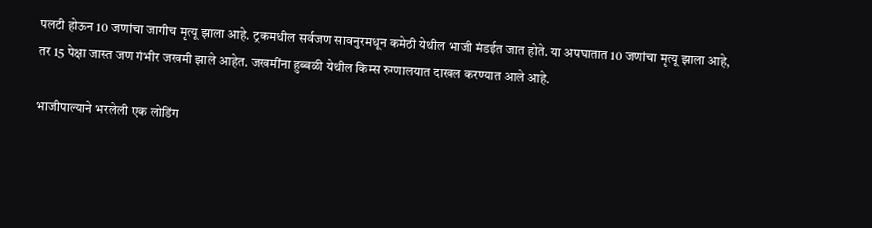पलटी होऊन 10 जणांचा जागीच मृत्यू झाला आहे. ट्रकमधील सर्वजण सावनुरमधून कमेठी येथील भाजी मंडईत जात होते. या अपघातात 10 जणांचा मृत्यू झाला आहे, तर 15 पेक्षा जास्त जण गंभीर जखमी झाले आहेत. जखमींना हुब्बळी येथील किम्स रुग्णालयात दाखल करण्यात आले आहे.

भाजीपाल्याने भरलेली एक लोडिंग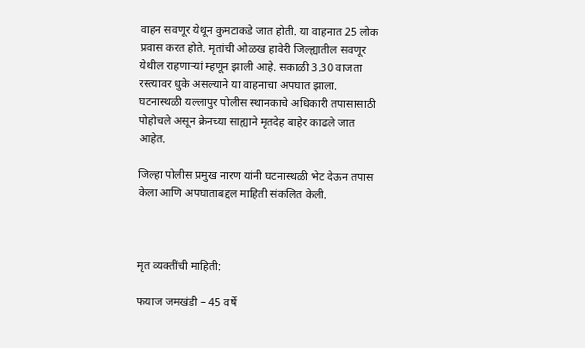वाहन सवणूर येथून कुमटाकडे जात होती. या वाहनात 25 लोक प्रवास करत होते. मृतांची ओळख हावेरी जिल्ह्यातील सवणूर येथील राहणाऱ्यां म्हणून झाली आहे. सकाळी 3.30 वाजता रस्त्यावर धुके असल्याने या वाहनाचा अपघात झाला. घटनास्थळी यल्लापुर पोलीस स्थानकाचे अधिकारी तपासासाठी पोहोचले असून क्रेनच्या साह्याने मृतदेह बाहेर काढले जात आहेत.

जिल्हा पोलीस प्रमुख नारण यांनी घटनास्थळी भेट देऊन तपास केला आणि अपघाताबद्दल माहिती संकलित केली.



मृत व्यक्तींची माहिती:

फयाज जमखंडी – 45 वर्षे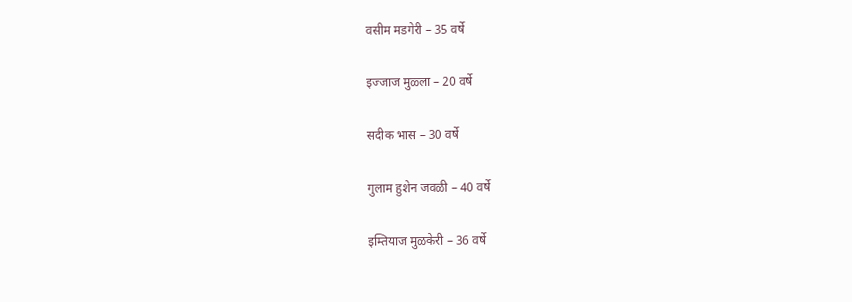वसीम मडगेरी – 35 वर्षे

इज्जाज मुळ्ला – 20 वर्षे

सदीक भास – 30 वर्षे

गुलाम हुशेन जवळी – 40 वर्षे

इम्तियाज मुळकेरी – 36 वर्षे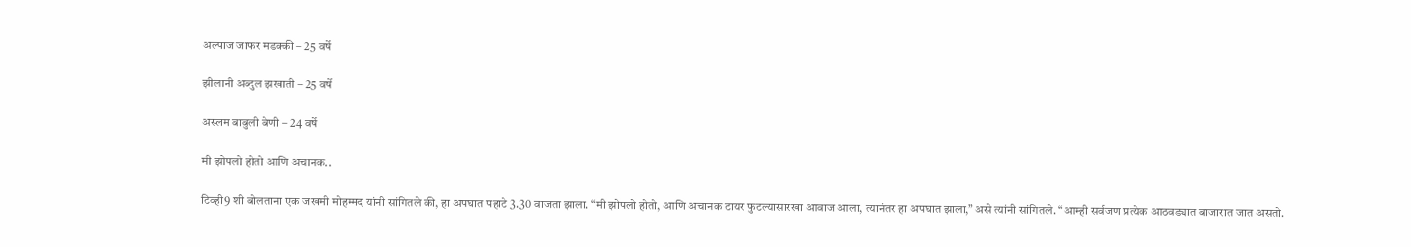अल्पाज जाफर मडक्की – 25 वर्षे

झीलानी अब्दुल झखाती – 25 वर्षे

अस्लम बाबुली बेणी – 24 वर्षे

मी झोपलो होतो आणि अचानक..

टिव्ही9 शी बोलताना एक जखमी मोहम्मद यांनी सांगितले की, हा अपघात पहाटे 3.30 वाजता झाला. “मी झोपलो होतो, आणि अचानक टायर फुटल्यासारखा आवाज आला, त्यानंतर हा अपघात झाला,” असे त्यांनी सांगितले. “आम्ही सर्वजण प्रत्येक आठवड्यात बाजारात जात असतो.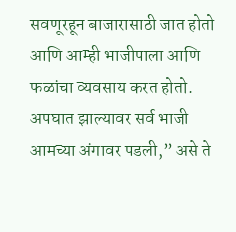सवणूरहून बाजारासाठी जात होतो आणि आम्ही भाजीपाला आणि फळांचा व्यवसाय करत होतो. अपघात झाल्यावर सर्व भाजी आमच्या अंगावर पडली,” असे ते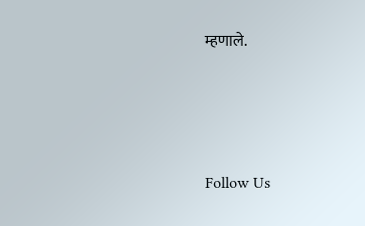म्हणाले.





Follow Us